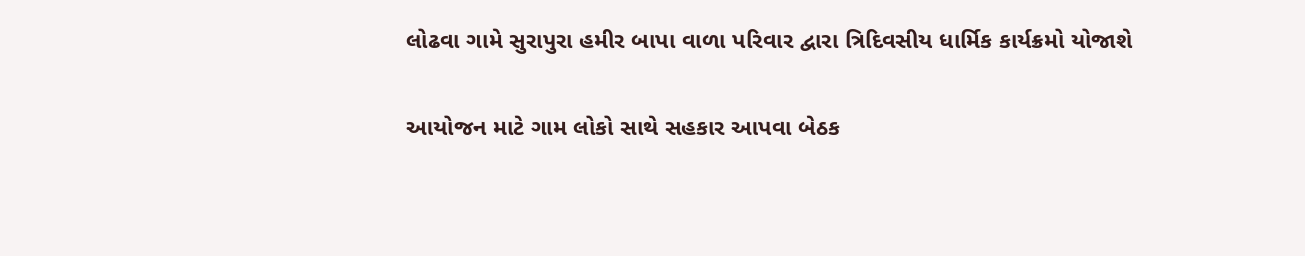લોઢવા ગામે સુરાપુરા હમીર બાપા વાળા પરિવાર દ્વારા ત્રિદિવસીય ધાર્મિક કાર્યક્રમો યોજાશે

આયોજન માટે ગામ લોકો સાથે સહકાર આપવા બેઠક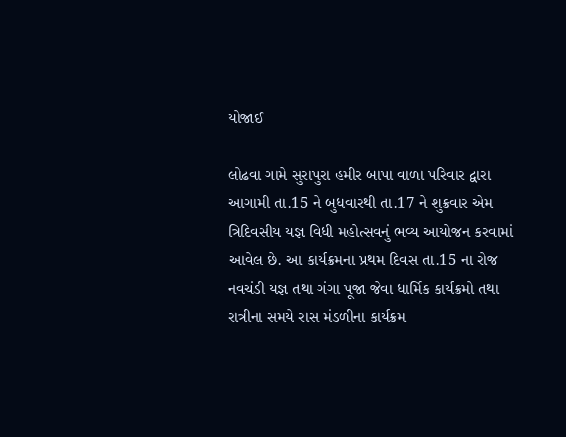યોજાઈ

લોઢવા ગામે સુરાપુરા હમીર બાપા વાળા પરિવાર દ્વારા આગામી તા.15 ને બુધવારથી તા.17 ને શુક્રવાર એમ ત્રિદિવસીય યજ્ઞ વિધી મહોત્સવનું ભવ્ય આયોજન કરવામાં આવેલ છે. આ કાર્યક્રમના પ્રથમ દિવસ તા.15 ના રોજ નવચંડી યજ્ઞ તથા ગંગા પૂજા જેવા ધાર્મિક કાર્યક્રમો તથા રાત્રીના સમયે રાસ મંડળીના કાર્યક્રમ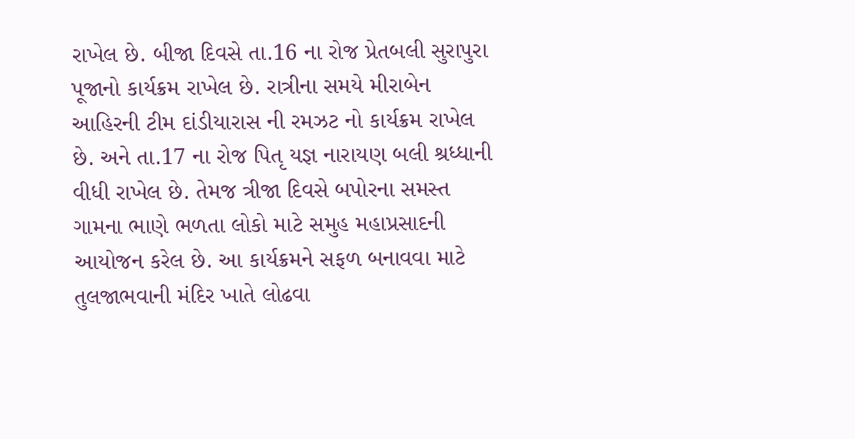રાખેલ છે. બીજા દિવસે તા.16 ના રોજ પ્રેતબલી સુરાપુરા પૂજાનો કાર્યક્રમ રાખેલ છે. રાત્રીના સમયે મીરાબેન આહિરની ટીમ દાંડીયારાસ ની રમઝટ નો કાર્યક્રમ રાખેલ છે. અને તા.17 ના રોજ પિતૃ યજ્ઞ નારાયણ બલી શ્રધ્ધાની વીધી રાખેલ છે. તેમજ ત્રીજા દિવસે બપોરના સમસ્ત ગામના ભાણે ભળતા લોકો માટે સમુહ મહાપ્રસાદની આયોજન કરેલ છે. આ કાર્યક્રમને સફળ બનાવવા માટે તુલજાભવાની મંદિર ખાતે લોઢવા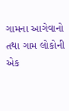ગામના આગેવાનો તથા ગામ લોકોની એક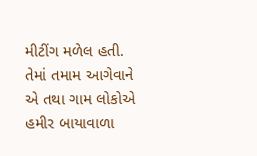મીટીંગ મળેલ હતી. તેમાં તમામ આગેવાને એ તથા ગામ લોકોએ હમીર બાયાવાળા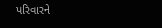પરિવારને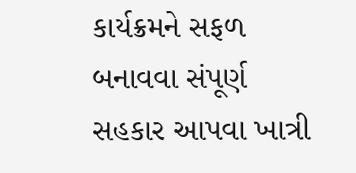કાર્યક્રમને સફળ બનાવવા સંપૂર્ણ સહકાર આપવા ખાત્રી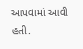આપવામાં આવી હતી.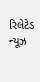રિલેટેડ ન્યૂઝ